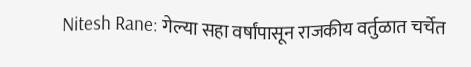Nitesh Rane: गेल्या सहा वर्षांपासून राजकीय वर्तुळात चर्चेत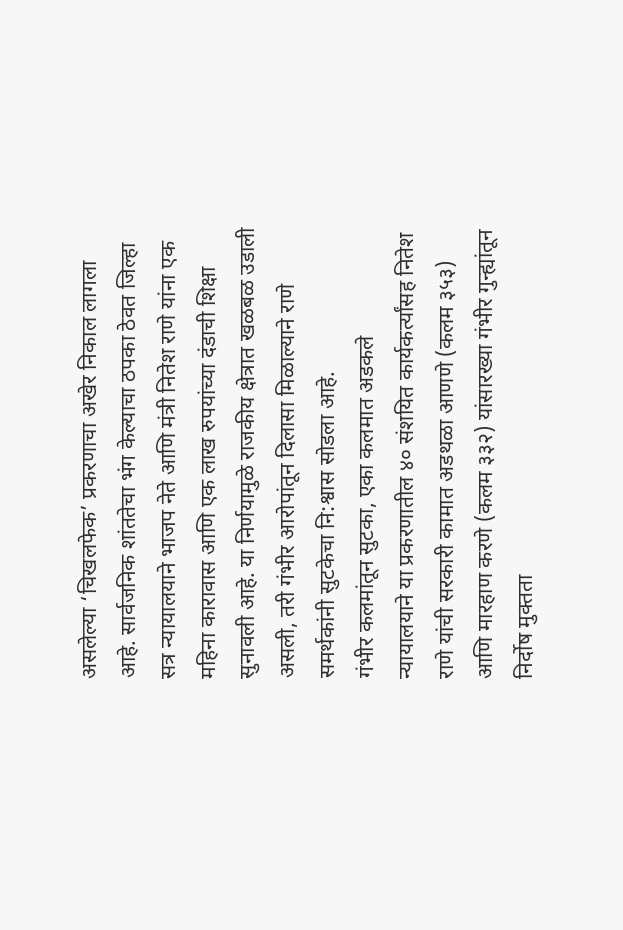असलेल्या ‘चिखलफेक’ प्रकरणाचा अखेर निकाल लागला आहे. सार्वजनिक शांततेचा भंग केल्याचा ठपका ठेवत जिल्हा सत्र न्यायालयाने भाजप नेते आणि मंत्री नितेश राणे यांना एक महिना कारावास आणि एक लाख रुपयांच्या दंडाची शिक्षा सुनावली आहे. या निर्णयामुळे राजकीय क्षेत्रात खळबळ उडाली असली, तरी गंभीर आरोपांतून दिलासा मिळाल्याने राणे समर्थकांनी सुटकेचा नि:श्वास सोडला आहे.
गंभीर कलमांतून सुटका, एका कलमात अडकले
न्यायालयाने या प्रकरणातील ४० संशयित कार्यकर्त्यांसह नितेश राणे यांची सरकारी कामात अडथळा आणणे (कलम ३५३) आणि मारहाण करणे (कलम ३३२) यांसारख्या गंभीर गुन्ह्यांतून निर्दोष मुक्तता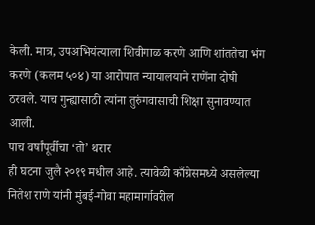केली. मात्र, उपअभियंत्याला शिवीगाळ करणे आणि शांततेचा भंग करणे (कलम ५०४) या आरोपात न्यायालयाने राणेंना दोषी ठरवले. याच गुन्ह्यासाठी त्यांना तुरुंगवासाची शिक्षा सुनावण्यात आली.
पाच वर्षांपूर्वीचा ‘तो’ थरार
ही घटना जुलै २०१९ मधील आहे. त्यावेळी काँग्रेसमध्ये असलेल्या नितेश राणे यांनी मुंबई-गोवा महामार्गावरील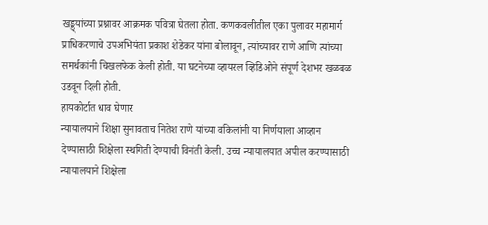खड्ड्यांच्या प्रश्नावर आक्रमक पवित्रा घेतला होता. कणकवलीतील एका पुलावर महामार्ग प्राधिकरणाचे उपअभियंता प्रकाश शेडेकर यांना बोलावून, त्यांच्यावर राणे आणि त्यांच्या समर्थकांनी चिखलफेक केली होती. या घटनेच्या व्हायरल व्हिडिओने संपूर्ण देशभर खळबळ उडवून दिली होती.
हायकोर्टात धाव घेणार
न्यायालयाने शिक्षा सुनावताच नितेश राणे यांच्या वकिलांनी या निर्णयाला आव्हान देण्यासाठी शिक्षेला स्थगिती देण्याची विनंती केली. उच्च न्यायालयात अपील करण्यासाठी न्यायालयाने शिक्षेला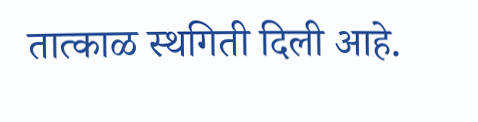तात्काळ स्थगिती दिली आहे.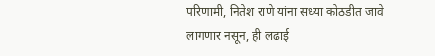परिणामी, नितेश राणे यांना सध्या कोठडीत जावे लागणार नसून, ही लढाई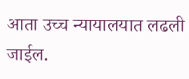आता उच्च न्यायालयात लढली जाईल.